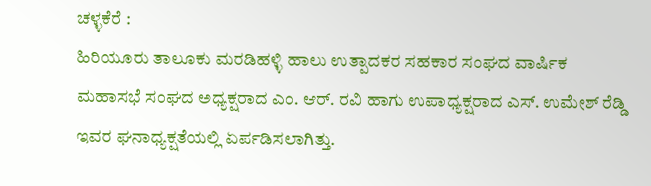ಚಳ್ಳಕೆರೆ :
ಹಿರಿಯೂರು ತಾಲೂಕು ಮರಡಿಹಳ್ಳಿ ಹಾಲು ಉತ್ಪಾದಕರ ಸಹಕಾರ ಸಂಘದ ವಾರ್ಷಿಕ ಮಹಾಸಭೆ ಸಂಘದ ಅಧ್ಯಕ್ಷರಾದ ಎಂ. ಆರ್. ರವಿ ಹಾಗು ಉಪಾಧ್ಯಕ್ಷರಾದ ಎಸ್. ಉಮೇಶ್ ರೆಡ್ಡಿ ಇವರ ಘನಾಧ್ಯಕ್ಷತೆಯಲ್ಲಿ ಏರ್ಪಡಿಸಲಾಗಿತ್ತು.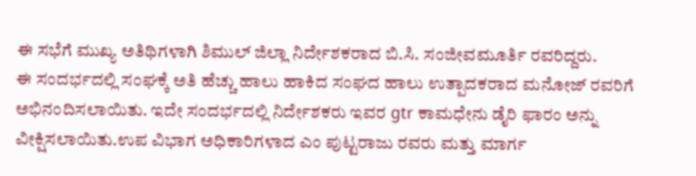ಈ ಸಭೆಗೆ ಮುಖ್ಯ ಅತಿಥಿಗಳಾಗಿ ಶಿಮುಲ್ ಜಿಲ್ಲಾ ನಿರ್ದೇಶಕರಾದ ಬಿ.ಸಿ. ಸಂಜೀವಮೂರ್ತಿ ರವರಿದ್ದರು.
ಈ ಸಂದರ್ಭದಲ್ಲಿ ಸಂಘಕ್ಕೆ ಅತಿ ಹೆಚ್ಚು ಹಾಲು ಹಾಕಿದ ಸಂಘದ ಹಾಲು ಉತ್ಪಾದಕರಾದ ಮನೋಜ್ ರವರಿಗೆ ಅಭಿನಂದಿಸಲಾಯಿತು. ಇದೇ ಸಂದರ್ಭದಲ್ಲಿ ನಿರ್ದೇಶಕರು ಇವರ gtr ಕಾಮಧೇನು ಡೈರಿ ಫಾರಂ ಅನ್ನು ವೀಕ್ಷಿಸಲಾಯಿತು.ಉಪ ವಿಭಾಗ ಅಧಿಕಾರಿಗಳಾದ ಎಂ ಪುಟ್ಟರಾಜು ರವರು ಮತ್ತು ಮಾರ್ಗ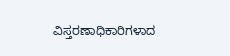ವಿಸ್ತರಣಾಧಿಕಾರಿಗಳಾದ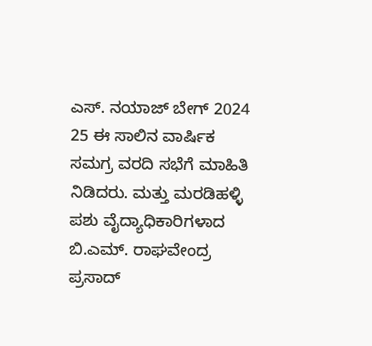ಎಸ್. ನಯಾಜ್ ಬೇಗ್ 2024 25 ಈ ಸಾಲಿನ ವಾರ್ಷಿಕ ಸಮಗ್ರ ವರದಿ ಸಭೆಗೆ ಮಾಹಿತಿ ನಿಡಿದರು. ಮತ್ತು ಮರಡಿಹಳ್ಳಿ ಪಶು ವೈದ್ಯಾಧಿಕಾರಿಗಳಾದ ಬಿ.ಎಮ್. ರಾಘವೇಂದ್ರ ಪ್ರಸಾದ್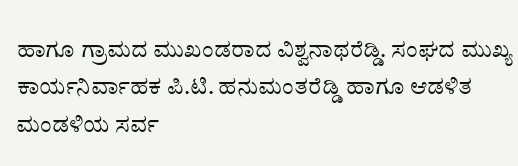ಹಾಗೂ ಗ್ರಾಮದ ಮುಖಂಡರಾದ ವಿಶ್ವನಾಥರೆಡ್ಡಿ. ಸಂಘದ ಮುಖ್ಯ ಕಾರ್ಯನಿರ್ವಾಹಕ ಪಿ.ಟಿ. ಹನುಮಂತರೆಡ್ಡಿ ಹಾಗೂ ಆಡಳಿತ ಮಂಡಳಿಯ ಸರ್ವ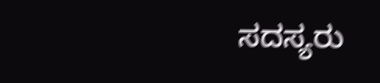ಸದಸ್ಯರು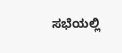ಸಭೆಯಲ್ಲಿ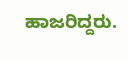ಹಾಜರಿದ್ದರು.